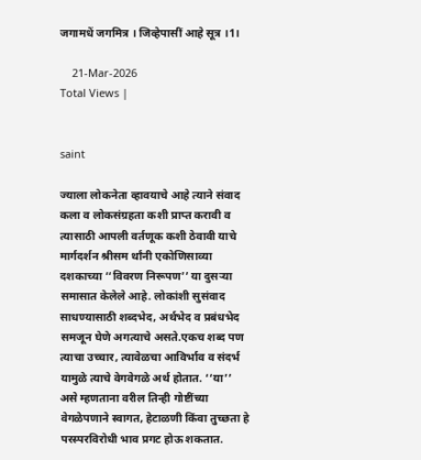जगामधें जगमित्र । जिव्हेपासीं आहे सूत्र ।1।

    21-Mar-2026
Total Views |


saint

ज्याला लोकनेता व्हावयाचे आहे त्याने संवाद कला व लोकसंग्रहता कशी प्राप्त करावी व त्यासाठी आपली वर्तणूक कशी ठेवावी याचे मार्गदर्शन श्रीसम र्थांनी एकोणिसाव्या दशकाच्या ‘‘विवरण निरूपण’’ या दुसऱ्या समासात केलेले आहे. लोकांशी सुसंवाद साधण्यासाठी शब्दभेद, अर्थभेद व प्रबंधभेद समजून घेणे अगत्याचे असते.एकच शब्द पण त्याचा उच्चार, त्यावेळचा आविर्भाव व संदर्भ यामुळे त्याचे वेगवेगळे अर्थ होतात. ‘‘या’’ असे म्हणताना वरील तिन्ही गोष्टींच्या वेगळेपणाने स्वागत, हेटाळणी किंवा तुच्छता हे परस्परविरोधी भाव प्रगट होऊ शकतात.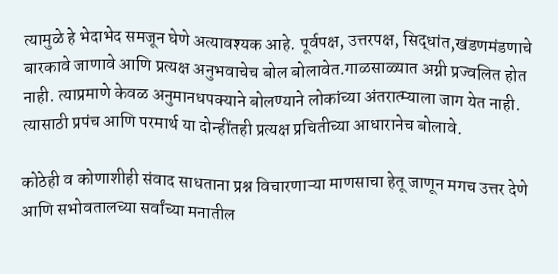त्यामुळे हे भेदाभेद समजून घेणे अत्यावश्यक आहे. पूर्वपक्ष, उत्तरपक्ष, सिद्धांत,खंडणमंडणाचे बारकावे जाणावे आणि प्रत्यक्ष अनुभवाचेच बोल बोलावेत.गाळसाळ्यात अग्नी प्रज्वलित होत नाही. त्याप्रमाणे केवळ अनुमानधपक्याने बोलण्याने लोकांच्या अंतरात्म्याला जाग येत नाही. त्यासाठी प्रपंच आणि परमार्थ या दोन्हींतही प्रत्यक्ष प्रचितीच्या आधारानेच बोलावे.

कोठेही व कोणाशीही संवाद साधताना प्रश्न विचारणाऱ्या माणसाचा हेतू जाणून मगच उत्तर देणे आणि सभोवतालच्या सर्वांच्या मनातील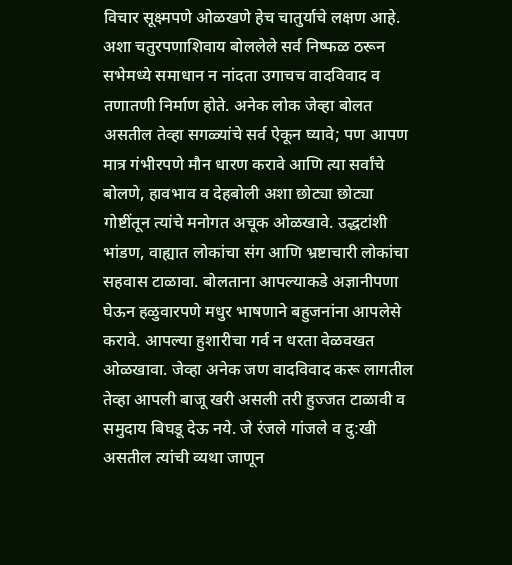विचार सूक्ष्मपणे ओळखणे हेच चातुर्याचे लक्षण आहे. अशा चतुरपणाशिवाय बोललेले सर्व निष्फळ ठरून सभेमध्ये समाधान न नांदता उगाचच वादविवाद व तणातणी निर्माण होते. अनेक लोक जेव्हा बोलत असतील तेव्हा सगळ्यांचे सर्व ऐकून घ्यावे; पण आपण मात्र गंभीरपणे मौन धारण करावे आणि त्या सर्वांचे बोलणे, हावभाव व देहबोली अशा छोट्या छोट्या गोष्टींतून त्यांचे मनोगत अचूक ओळखावे. उद्धटांशी भांडण, वाह्यात लोकांचा संग आणि भ्रष्टाचारी लोकांचा सहवास टाळावा. बोलताना आपल्याकडे अज्ञानीपणा घेऊन हळुवारपणे मधुर भाषणाने बहुजनांना आपलेसे करावे. आपल्या हुशारीचा गर्व न धरता वेळवखत ओळखावा. जेव्हा अनेक जण वादविवाद करू लागतील तेव्हा आपली बाजू खरी असली तरी हुज्जत टाळावी व समुदाय बिघडू देऊ नये. जे रंजले गांजले व दु:खी असतील त्यांची व्यथा जाणून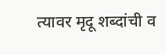त्यावर मृदू शब्दांची व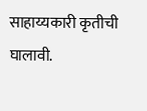साहाय्यकारी कृतीची घालावी.